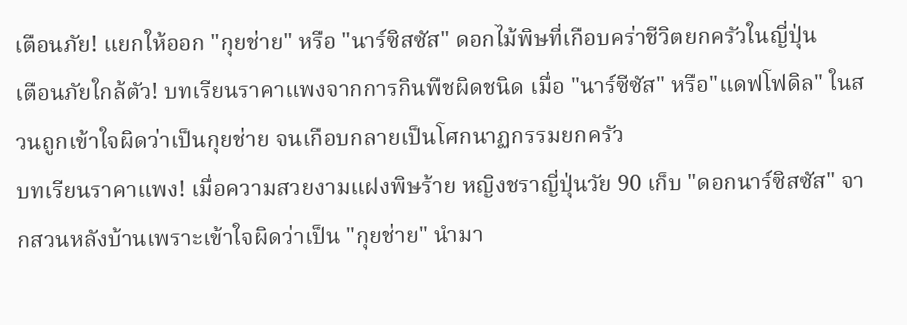เตือนภัย! แยกให้ออก "กุยช่าย" หรือ "นาร์ซิสซัส" ดอกไม้พิษที่เกือบคร่าชีวิตยกครัวในญี่ปุ่น
เตือนภัยใกล้ตัว! บทเรียนราคาแพงจากการกินพืชผิดชนิด เมื่อ "นาร์ซีซัส" หรือ"แดฟโฟดิล" ในสวนถูกเข้าใจผิดว่าเป็นกุยช่าย จนเกือบกลายเป็นโศกนาฏกรรมยกครัว
บทเรียนราคาแพง! เมื่อความสวยงามแฝงพิษร้าย หญิงชราญี่ปุ่นวัย 90 เก็บ "ดอกนาร์ซิสซัส" จากสวนหลังบ้านเพราะเข้าใจผิดว่าเป็น "กุยช่าย" นำมา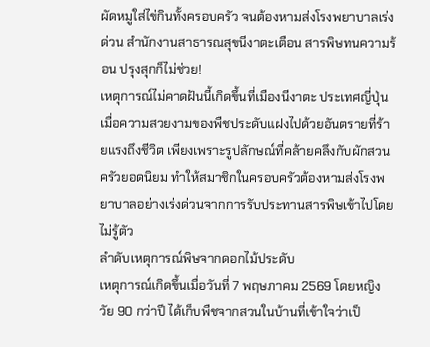ผัดหมูใส่ไข่กินทั้งครอบครัว จนต้องหามส่งโรงพยาบาลเร่งด่วน สำนักงานสาธารณสุขนีงาตะเตือน สารพิษทนความร้อน ปรุงสุกก็ไม่ช่วย!
เหตุการณ์ไม่คาดฝันนี้เกิดขึ้นที่เมืองนีงาตะ ประเทศญี่ปุ่น เมื่อความสวยงามของพืชประดับแฝงไปด้วยอันตรายที่ร้ายแรงถึงชีวิต เพียงเพราะรูปลักษณ์ที่คล้ายคลึงกับผักสวนครัวยอดนิยม ทำให้สมาชิกในครอบครัวต้องหามส่งโรงพยาบาลอย่างเร่งด่วนจากการรับประทานสารพิษเข้าไปโดยไม่รู้ตัว
ลำดับเหตุการณ์พิษจากดอกไม้ประดับ
เหตุการณ์เกิดขึ้นเมื่อวันที่ 7 พฤษภาคม 2569 โดยหญิงวัย 90 กว่าปี ได้เก็บพืชจากสวนในบ้านที่เข้าใจว่าเป็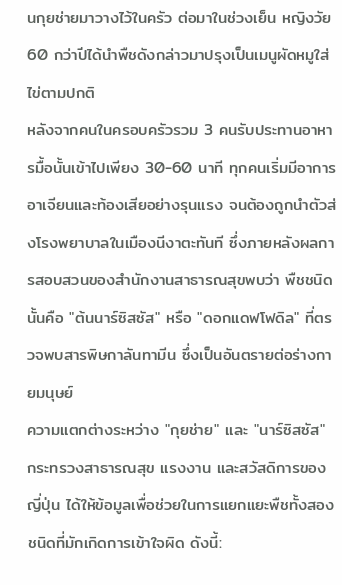นกุยช่ายมาวางไว้ในครัว ต่อมาในช่วงเย็น หญิงวัย 60 กว่าปีได้นำพืชดังกล่าวมาปรุงเป็นเมนูผัดหมูใส่ไข่ตามปกติ
หลังจากคนในครอบครัวรวม 3 คนรับประทานอาหารมื้อนั้นเข้าไปเพียง 30-60 นาที ทุกคนเริ่มมีอาการอาเจียนและท้องเสียอย่างรุนแรง จนต้องถูกนำตัวส่งโรงพยาบาลในเมืองนีงาตะทันที ซึ่งภายหลังผลการสอบสวนของสำนักงานสาธารณสุขพบว่า พืชชนิดนั้นคือ "ต้นนาร์ซิสซัส" หรือ "ดอกแดฟโฟดิล" ที่ตรวจพบสารพิษกาลันทามีน ซึ่งเป็นอันตรายต่อร่างกายมนุษย์
ความแตกต่างระหว่าง "กุยช่าย" และ "นาร์ซิสซัส"
กระทรวงสาธารณสุข แรงงาน และสวัสดิการของญี่ปุ่น ได้ให้ข้อมูลเพื่อช่วยในการแยกแยะพืชทั้งสองชนิดที่มักเกิดการเข้าใจผิด ดังนี้: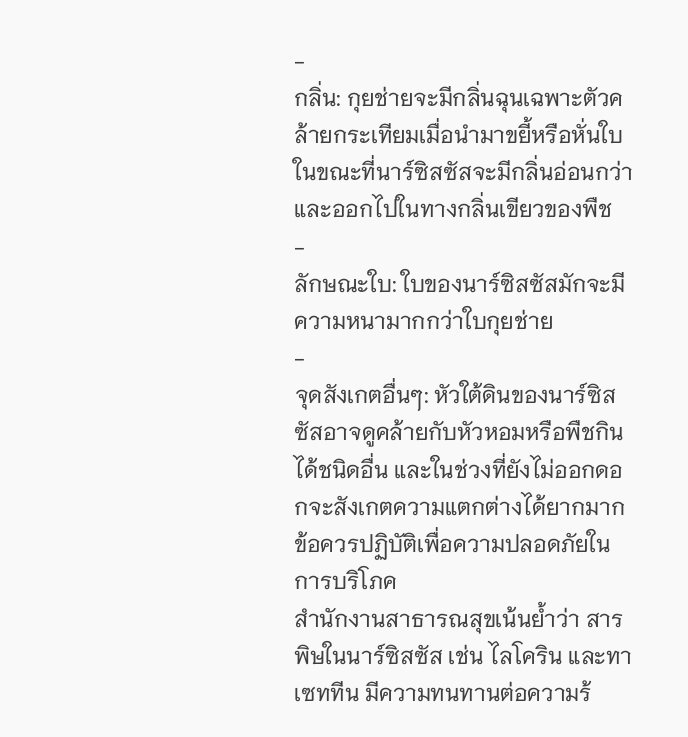-
กลิ่น: กุยช่ายจะมีกลิ่นฉุนเฉพาะตัวคล้ายกระเทียมเมื่อนำมาขยี้หรือหั่นใบ ในขณะที่นาร์ซิสซัสจะมีกลิ่นอ่อนกว่าและออกไปในทางกลิ่นเขียวของพืช
-
ลักษณะใบ: ใบของนาร์ซิสซัสมักจะมีความหนามากกว่าใบกุยช่าย
-
จุดสังเกตอื่นๆ: หัวใต้ดินของนาร์ซิสซัสอาจดูคล้ายกับหัวหอมหรือพืชกินได้ชนิดอื่น และในช่วงที่ยังไม่ออกดอกจะสังเกตความแตกต่างได้ยากมาก
ข้อควรปฏิบัติเพื่อความปลอดภัยในการบริโภค
สำนักงานสาธารณสุขเน้นย้ำว่า สารพิษในนาร์ซิสซัส เช่น ไลโคริน และทาเซททีน มีความทนทานต่อความร้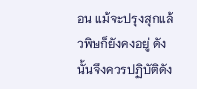อน แม้จะปรุงสุกแล้วพิษก็ยังคงอยู่ ดังนั้นจึงควรปฏิบัติดัง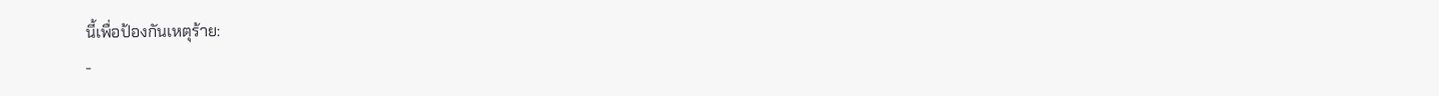นี้เพื่อป้องกันเหตุร้าย:
-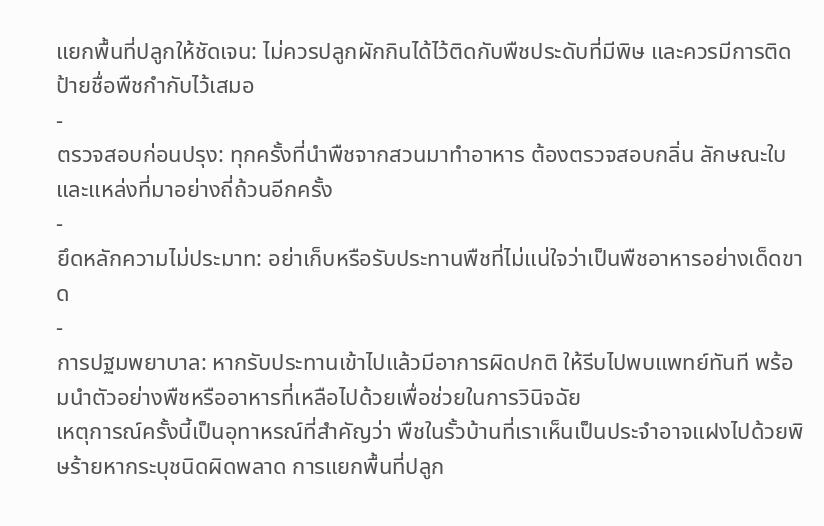แยกพื้นที่ปลูกให้ชัดเจน: ไม่ควรปลูกผักกินได้ไว้ติดกับพืชประดับที่มีพิษ และควรมีการติดป้ายชื่อพืชกำกับไว้เสมอ
-
ตรวจสอบก่อนปรุง: ทุกครั้งที่นำพืชจากสวนมาทำอาหาร ต้องตรวจสอบกลิ่น ลักษณะใบ และแหล่งที่มาอย่างถี่ถ้วนอีกครั้ง
-
ยึดหลักความไม่ประมาท: อย่าเก็บหรือรับประทานพืชที่ไม่แน่ใจว่าเป็นพืชอาหารอย่างเด็ดขาด
-
การปฐมพยาบาล: หากรับประทานเข้าไปแล้วมีอาการผิดปกติ ให้รีบไปพบแพทย์ทันที พร้อมนำตัวอย่างพืชหรืออาหารที่เหลือไปด้วยเพื่อช่วยในการวินิจฉัย
เหตุการณ์ครั้งนี้เป็นอุทาหรณ์ที่สำคัญว่า พืชในรั้วบ้านที่เราเห็นเป็นประจำอาจแฝงไปด้วยพิษร้ายหากระบุชนิดผิดพลาด การแยกพื้นที่ปลูก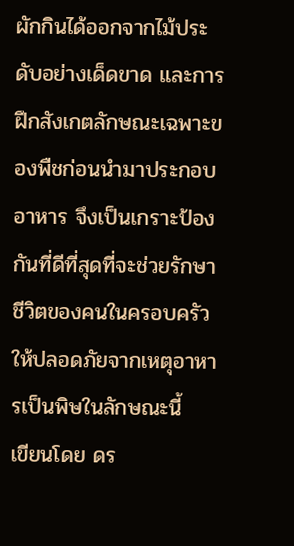ผักกินได้ออกจากไม้ประดับอย่างเด็ดขาด และการฝึกสังเกตลักษณะเฉพาะของพืชก่อนนำมาประกอบอาหาร จึงเป็นเกราะป้องกันที่ดีที่สุดที่จะช่วยรักษาชีวิตของคนในครอบครัวให้ปลอดภัยจากเหตุอาหารเป็นพิษในลักษณะนี้
เขียนโดย ดร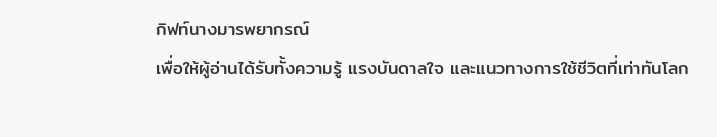กิฟท์นางมารพยากรณ์
เพื่อให้ผู้อ่านได้รับทั้งความรู้ แรงบันดาลใจ และแนวทางการใช้ชีวิตที่เท่าทันโลก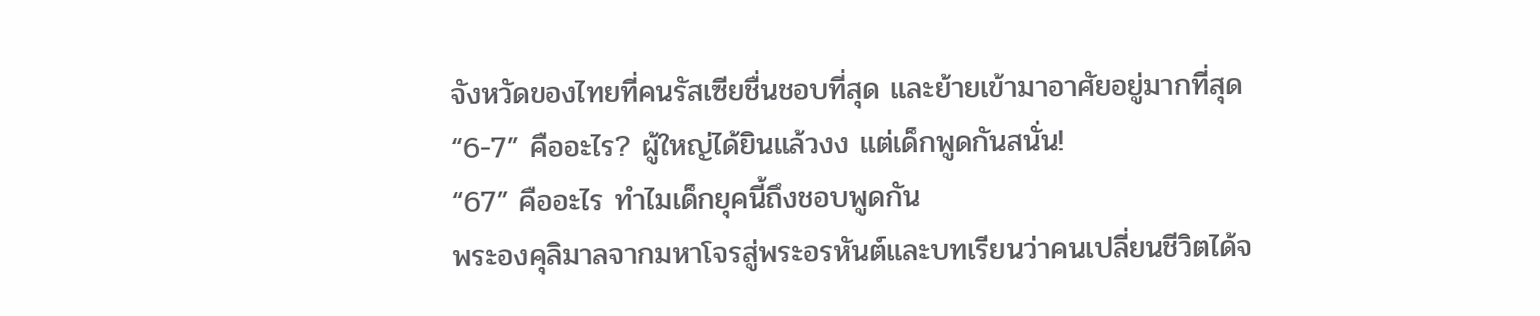จังหวัดของไทยที่คนรัสเซียชื่นชอบที่สุด และย้ายเข้ามาอาศัยอยู่มากที่สุด
“6-7” คืออะไร? ผู้ใหญ่ได้ยินแล้วงง แต่เด็กพูดกันสนั่น!
“67” คืออะไร ทำไมเด็กยุคนี้ถึงชอบพูดกัน
พระองคุลิมาลจากมหาโจรสู่พระอรหันต์และบทเรียนว่าคนเปลี่ยนชีวิตได้จ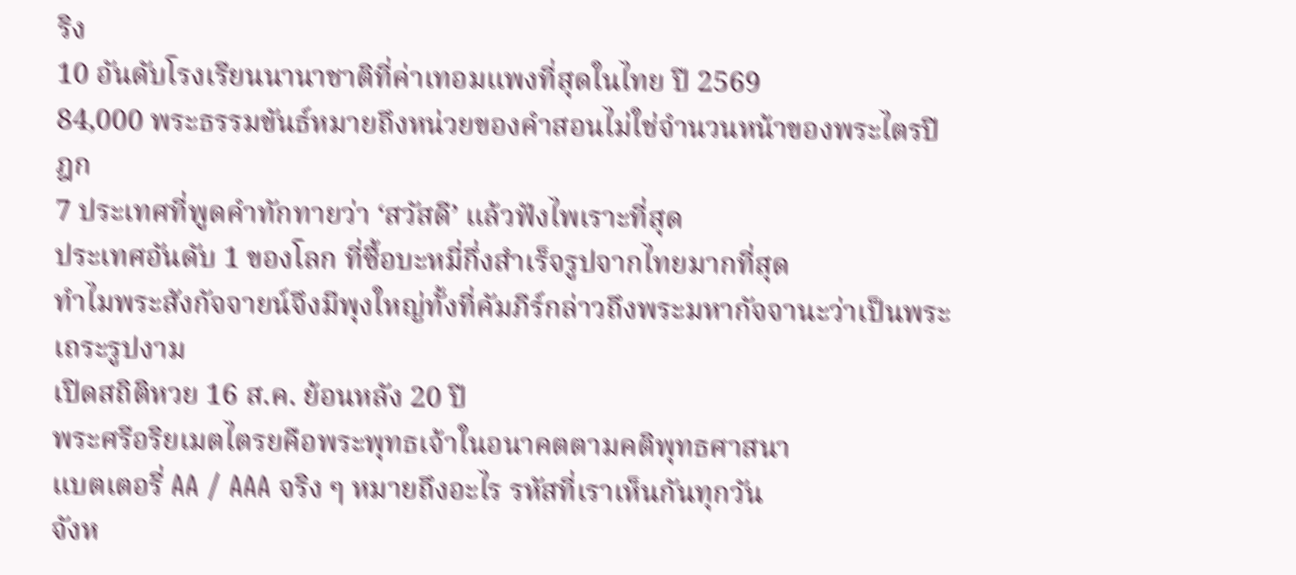ริง
10 อันดับโรงเรียนนานาชาติที่ค่าเทอมแพงที่สุดในไทย ปี 2569
84,000 พระธรรมขันธ์หมายถึงหน่วยของคำสอนไม่ใช่จำนวนหน้าของพระไตรปิฎก
7 ประเทศที่พูดคำทักทายว่า ‘สวัสดี’ แล้วฟังไพเราะที่สุด
ประเทศอันดับ 1 ของโลก ที่ซื้อบะหมี่กึ่งสำเร็จรูปจากไทยมากที่สุด
ทำไมพระสังกัจจายน์จึงมีพุงใหญ่ทั้งที่คัมภีร์กล่าวถึงพระมหากัจจานะว่าเป็นพระเถระรูปงาม
เปิดสถิติหวย 16 ส.ค. ย้อนหลัง 20 ปี
พระศรีอริยเมตไตรยคือพระพุทธเจ้าในอนาคตตามคติพุทธศาสนา
แบตเตอรี่ AA / AAA จริง ๆ หมายถึงอะไร รหัสที่เราเห็นกันทุกวัน
จังห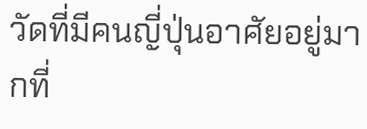วัดที่มีคนญี่ปุ่นอาศัยอยู่มากที่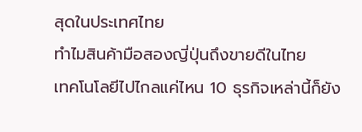สุดในประเทศไทย
ทำไมสินค้ามือสองญี่ปุ่นถึงขายดีในไทย
เทคโนโลยีไปไกลแค่ไหน 10 ธุรกิจเหล่านี้ก็ยัง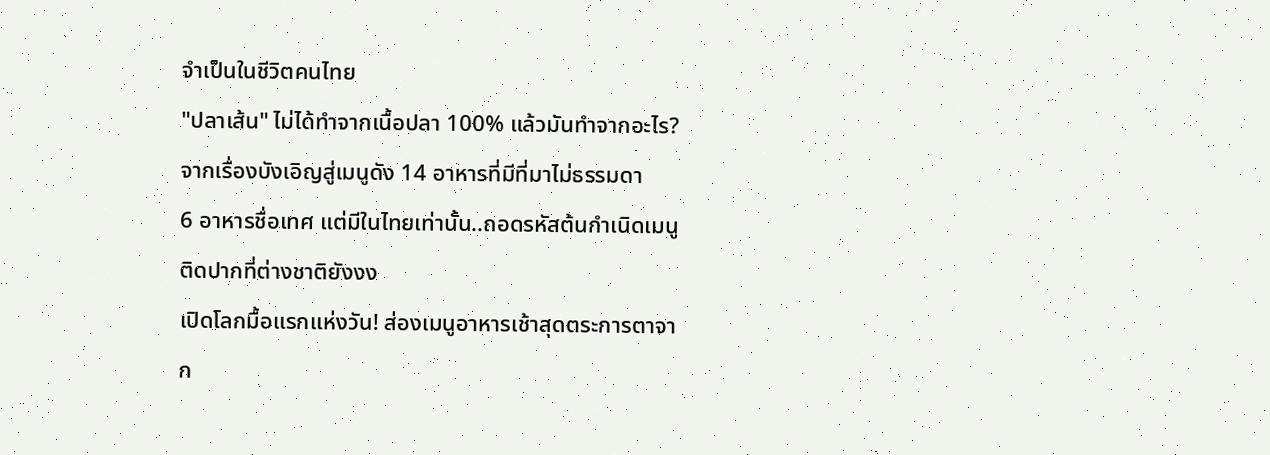จำเป็นในชีวิตคนไทย
"ปลาเส้น" ไม่ได้ทำจากเนื้อปลา 100% แล้วมันทำจากอะไร?
จากเรื่องบังเอิญสู่เมนูดัง 14 อาหารที่มีที่มาไม่ธรรมดา
6 อาหารชื่อเทศ แต่มีในไทยเท่านั้น..ถอดรหัสต้นกำเนิดเมนูติดปากที่ต่างชาติยังงง
เปิดโลกมื้อแรกแห่งวัน! ส่องเมนูอาหารเช้าสุดตระการตาจาก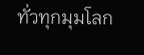ทั่วทุกมุมโลก